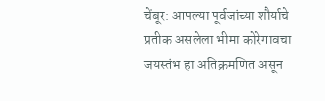चेंबूर: आपल्या पूर्वजांच्या शौर्याचे प्रतीक असलेला भीमा कोरेगावचा जयस्तंभ हा अतिक्रमणित असून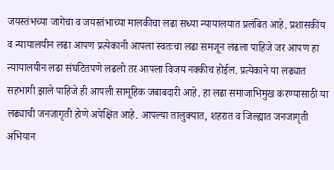जयस्तंभच्या जागेचा व जयस्तंभाच्या मालकीचा लढा सध्या न्यायालयात प्रलंबित आहे. प्रशासकीय व न्यायालयीन लढा आपण प्रत्येकानी आपला स्वतःचा लढा समजून लढला पाहिजे जर आपण हा न्यायालयीन लढा संघटितपणे लढलो तर आपला विजय नक्कीच होईल. प्रत्येकाने या लढ्यात सहभागी झाले पाहिजे ही आपली सामूहिक जबाबदारी आहे. हा लढा समाजाभिमुख करण्यासाठी या लढ्याची जनजागृती होणे अपेक्षित आहे. आपल्या तालुक्यात, शहरात व जिल्ह्यात जनजागृती अभियान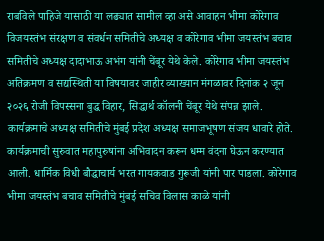राबविले पाहिजे यासाठी या लढ्यात सामील व्हा असे आवाहन भीमा कोरेगाव विजयस्तंभ संरक्षण व संवर्धन समितीचे अध्यक्ष व कोरेगाव भीमा जयस्तंभ बचाव समितीचे अध्यक्ष दादाभाऊ अभंग यांनी चेंबूर येथे केले. कोरेगाव भीमा जयस्तंभ अतिक्रमण व सद्यस्थिती या विषयावर जाहीर व्याख्यान मंगळावर दिनांक २ जून २०२६ रोजी विपस्सना बुद्ध विहार, सिद्धार्थ कॉलनी चेंबूर येथे संपन्न झाले. कार्यक्रमाचे अध्यक्ष समितीचे मुंबई प्रदेश अध्यक्ष समाजभूषण संजय धावारे होते. कार्यक्रमाची सुरुवात महापुरुषांना अभिवादन करून धम्म वंदना घेऊन करण्यात आली. धार्मिक विधी बौद्धाचार्य भरत गायकवाड गुरूजी यांनी पार पाडला. कोरेगाव भीमा जयस्तंभ बचाव समितीचे मुंबई सचिव विलास काळे यांनी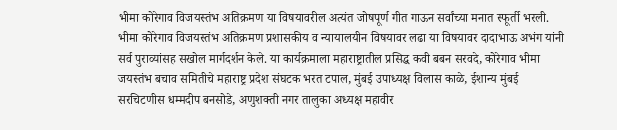भीमा कोरेगाव विजयस्तंभ अतिक्रमण या विषयावरील अत्यंत जोषपूर्ण गीत गाऊन सर्वांच्या मनात स्फूर्ती भरली. भीमा कोरेगाव विजयस्तंभ अतिक्रमण प्रशासकीय व न्यायालयीन विषयावर लढा या विषयावर दादाभाऊ अभंग यांनी सर्व पुराव्यांसह सखोल मार्गदर्शन केले. या कार्यक्रमाला महाराष्ट्रातील प्रसिद्ध कवी बबन सरवदे, कोरेगाव भीमा जयस्तंभ बचाव समितीचे महाराष्ट्र प्रदेश संघटक भरत टपाल, मुंबई उपाध्यक्ष विलास काळे, ईशान्य मुंबई सरचिटणीस धम्मदीप बनसोडे, अणुशक्ती नगर तालुका अध्यक्ष महावीर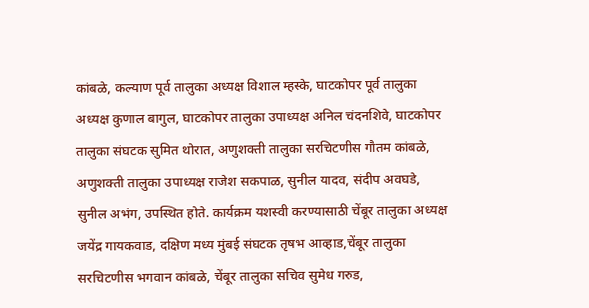कांबळे, कल्याण पूर्व तालुका अध्यक्ष विशाल म्हस्के, घाटकोपर पूर्व तालुका अध्यक्ष कुणाल बागुल, घाटकोपर तालुका उपाध्यक्ष अनिल चंदनशिवे, घाटकोपर तालुका संघटक सुमित थोरात, अणुशक्ती तालुका सरचिटणीस गौतम कांबळे, अणुशक्ती तालुका उपाध्यक्ष राजेश सकपाळ, सुनील यादव, संदीप अवघडे, सुनील अभंग, उपस्थित होते. कार्यक्रम यशस्वी करण्यासाठी चेंबूर तालुका अध्यक्ष जयेंद्र गायकवाड, दक्षिण मध्य मुंबई संघटक तृषभ आव्हाड,चेंबूर तालुका सरचिटणीस भगवान कांबळे, चेंबूर तालुका सचिव सुमेध गरुड,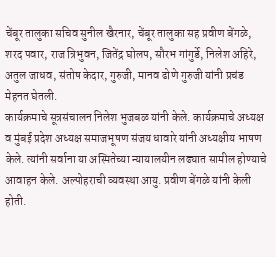चेंबूर तालुका सचिव सुनील खैरनार, चेंबूर तालुका सह प्रवीण बेंगळे, शरद पवार, राज त्रिभुवन, जितेंद्र घोलप, सौरभ गांगुर्डे, निलेश अहिरे, अतुल जाधव, संतोष केदार, गुरुजी, मानव ढोणे गुरुजी यांनी प्रचंड मेहनत घेतली.
कार्यक्रमाचे सूत्रसंचालन निलेश भुजबळ यांनी केले. कार्यक्रमाचे अध्यक्ष व मुंबई प्रदेश अध्यक्ष समाजभूषण संजय धावारे यांनी अध्यक्षीय भाषण केले. त्यांनी सर्वाना या अस्मितेच्या न्यायालयीन लढ्यात सामील होण्याचे आवाहन केले. अल्पोहराची व्यवस्था आयु. प्रवीण बेंगळे यांनी केली होती.